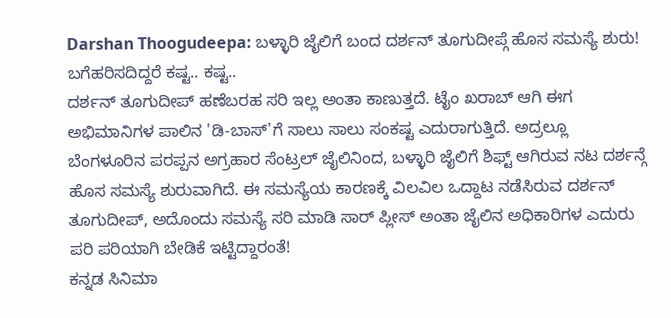Darshan Thoogudeepa: ಬಳ್ಳಾರಿ ಜೈಲಿಗೆ ಬಂದ ದರ್ಶನ್ ತೂಗುದೀಪ್ಗೆ ಹೊಸ ಸಮಸ್ಯೆ ಶುರು! ಬಗೆಹರಿಸದಿದ್ದರೆ ಕಷ್ಟ.. ಕಷ್ಟ..
ದರ್ಶನ್ ತೂಗುದೀಪ್ ಹಣೆಬರಹ ಸರಿ ಇಲ್ಲ ಅಂತಾ ಕಾಣುತ್ತದೆ. ಟೈಂ ಖರಾಬ್ ಆಗಿ ಈಗ ಅಭಿಮಾನಿಗಳ ಪಾಲಿನ 'ಡಿ-ಬಾಸ್'ಗೆ ಸಾಲು ಸಾಲು ಸಂಕಷ್ಟ ಎದುರಾಗುತ್ತಿದೆ. ಅದ್ರಲ್ಲೂ ಬೆಂಗಳೂರಿನ ಪರಪ್ಪನ ಅಗ್ರಹಾರ ಸೆಂಟ್ರಲ್ ಜೈಲಿನಿಂದ, ಬಳ್ಳಾರಿ ಜೈಲಿಗೆ ಶಿಫ್ಟ್ ಆಗಿರುವ ನಟ ದರ್ಶನ್ಗೆ ಹೊಸ ಸಮಸ್ಯೆ ಶುರುವಾಗಿದೆ. ಈ ಸಮಸ್ಯೆಯ ಕಾರಣಕ್ಕೆ ವಿಲವಿಲ ಒದ್ದಾಟ ನಡೆಸಿರುವ ದರ್ಶನ್ ತೂಗುದೀಪ್, ಅದೊಂದು ಸಮಸ್ಯೆ ಸರಿ ಮಾಡಿ ಸಾರ್ ಪ್ಲೀಸ್ ಅಂತಾ ಜೈಲಿನ ಅಧಿಕಾರಿಗಳ ಎದುರು ಪರಿ ಪರಿಯಾಗಿ ಬೇಡಿಕೆ ಇಟ್ಟಿದ್ದಾರಂತೆ!
ಕನ್ನಡ ಸಿನಿಮಾ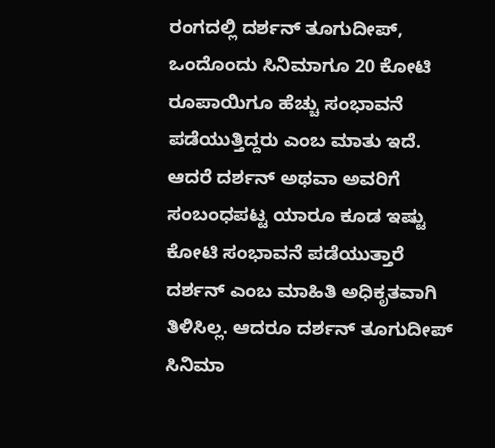ರಂಗದಲ್ಲಿ ದರ್ಶನ್ ತೂಗುದೀಪ್, ಒಂದೊಂದು ಸಿನಿಮಾಗೂ 20 ಕೋಟಿ ರೂಪಾಯಿಗೂ ಹೆಚ್ಚು ಸಂಭಾವನೆ ಪಡೆಯುತ್ತಿದ್ದರು ಎಂಬ ಮಾತು ಇದೆ. ಆದರೆ ದರ್ಶನ್ ಅಥವಾ ಅವರಿಗೆ ಸಂಬಂಧಪಟ್ಟ ಯಾರೂ ಕೂಡ ಇಷ್ಟು ಕೋಟಿ ಸಂಭಾವನೆ ಪಡೆಯುತ್ತಾರೆ ದರ್ಶನ್ ಎಂಬ ಮಾಹಿತಿ ಅಧಿಕೃತವಾಗಿ ತಿಳಿಸಿಲ್ಲ. ಆದರೂ ದರ್ಶನ್ ತೂಗುದೀಪ್ ಸಿನಿಮಾ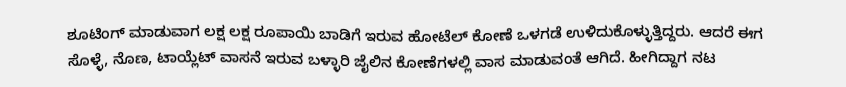ಶೂಟಿಂಗ್ ಮಾಡುವಾಗ ಲಕ್ಷ ಲಕ್ಷ ರೂಪಾಯಿ ಬಾಡಿಗೆ ಇರುವ ಹೋಟೆಲ್ ಕೋಣೆ ಒಳಗಡೆ ಉಳಿದುಕೊಳ್ಳುತ್ತಿದ್ದರು. ಆದರೆ ಈಗ ಸೊಳ್ಳೆ, ನೊಣ, ಟಾಯ್ಲೆಟ್ ವಾಸನೆ ಇರುವ ಬಳ್ಳಾರಿ ಜೈಲಿನ ಕೋಣೆಗಳಲ್ಲಿ ವಾಸ ಮಾಡುವಂತೆ ಆಗಿದೆ. ಹೀಗಿದ್ದಾಗ ನಟ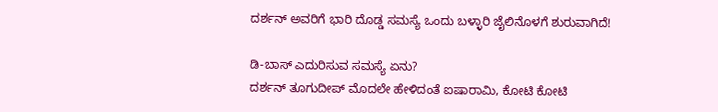ದರ್ಶನ್ ಅವರಿಗೆ ಭಾರಿ ದೊಡ್ಡ ಸಮಸ್ಯೆ ಒಂದು ಬಳ್ಳಾರಿ ಜೈಲಿನೊಳಗೆ ಶುರುವಾಗಿದೆ!

ಡಿ-ಬಾಸ್ ಎದುರಿಸುವ ಸಮಸ್ಯೆ ಏನು?
ದರ್ಶನ್ ತೂಗುದೀಪ್ ಮೊದಲೇ ಹೇಳಿದಂತೆ ಐಷಾರಾಮಿ, ಕೋಟಿ ಕೋಟಿ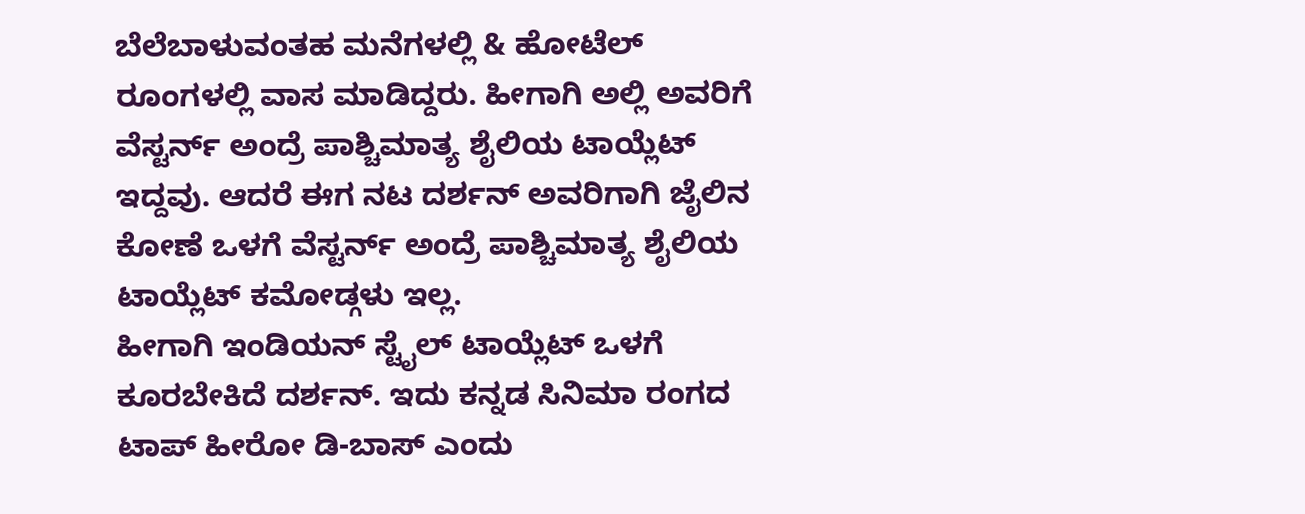ಬೆಲೆಬಾಳುವಂತಹ ಮನೆಗಳಲ್ಲಿ & ಹೋಟೆಲ್ ರೂಂಗಳಲ್ಲಿ ವಾಸ ಮಾಡಿದ್ದರು. ಹೀಗಾಗಿ ಅಲ್ಲಿ ಅವರಿಗೆ ವೆಸ್ಟರ್ನ್ ಅಂದ್ರೆ ಪಾಶ್ಚಿಮಾತ್ಯ ಶೈಲಿಯ ಟಾಯ್ಲೆಟ್ ಇದ್ದವು. ಆದರೆ ಈಗ ನಟ ದರ್ಶನ್ ಅವರಿಗಾಗಿ ಜೈಲಿನ ಕೋಣೆ ಒಳಗೆ ವೆಸ್ಟರ್ನ್ ಅಂದ್ರೆ ಪಾಶ್ಚಿಮಾತ್ಯ ಶೈಲಿಯ ಟಾಯ್ಲೆಟ್ ಕಮೋಡ್ಗಳು ಇಲ್ಲ.
ಹೀಗಾಗಿ ಇಂಡಿಯನ್ ಸ್ಟೈಲ್ ಟಾಯ್ಲೆಟ್ ಒಳಗೆ ಕೂರಬೇಕಿದೆ ದರ್ಶನ್. ಇದು ಕನ್ನಡ ಸಿನಿಮಾ ರಂಗದ ಟಾಪ್ ಹೀರೋ ಡಿ-ಬಾಸ್ ಎಂದು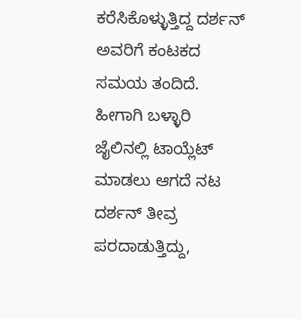ಕರೆಸಿಕೊಳ್ಳುತ್ತಿದ್ದ ದರ್ಶನ್ ಅವರಿಗೆ ಕಂಟಕದ ಸಮಯ ತಂದಿದೆ. ಹೀಗಾಗಿ ಬಳ್ಳಾರಿ ಜೈಲಿನಲ್ಲಿ ಟಾಯ್ಲೆಟ್ ಮಾಡಲು ಆಗದೆ ನಟ ದರ್ಶನ್ ತೀವ್ರ ಪರದಾಡುತ್ತಿದ್ದು,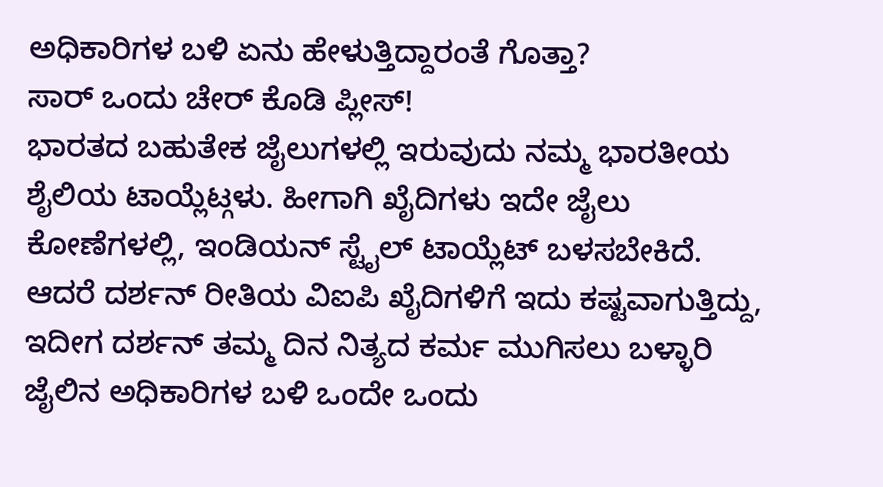ಅಧಿಕಾರಿಗಳ ಬಳಿ ಏನು ಹೇಳುತ್ತಿದ್ದಾರಂತೆ ಗೊತ್ತಾ?
ಸಾರ್ ಒಂದು ಚೇರ್ ಕೊಡಿ ಪ್ಲೀಸ್!
ಭಾರತದ ಬಹುತೇಕ ಜೈಲುಗಳಲ್ಲಿ ಇರುವುದು ನಮ್ಮ ಭಾರತೀಯ ಶೈಲಿಯ ಟಾಯ್ಲೆಟ್ಗಳು. ಹೀಗಾಗಿ ಖೈದಿಗಳು ಇದೇ ಜೈಲು ಕೋಣೆಗಳಲ್ಲಿ, ಇಂಡಿಯನ್ ಸ್ಟೈಲ್ ಟಾಯ್ಲೆಟ್ ಬಳಸಬೇಕಿದೆ. ಆದರೆ ದರ್ಶನ್ ರೀತಿಯ ವಿಐಪಿ ಖೈದಿಗಳಿಗೆ ಇದು ಕಷ್ಟವಾಗುತ್ತಿದ್ದು, ಇದೀಗ ದರ್ಶನ್ ತಮ್ಮ ದಿನ ನಿತ್ಯದ ಕರ್ಮ ಮುಗಿಸಲು ಬಳ್ಳಾರಿ ಜೈಲಿನ ಅಧಿಕಾರಿಗಳ ಬಳಿ ಒಂದೇ ಒಂದು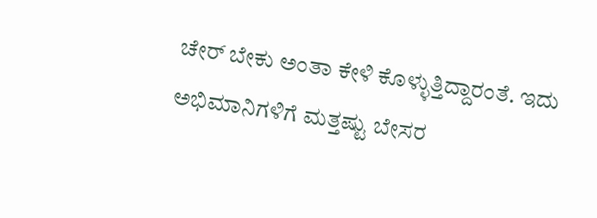ಚೇರ್ ಬೇಕು ಅಂತಾ ಕೇಳಿ ಕೊಳ್ಳುತ್ತಿದ್ದಾರಂತೆ. ಇದು ಅಭಿಮಾನಿಗಳಿಗೆ ಮತ್ತಷ್ಟು ಬೇಸರ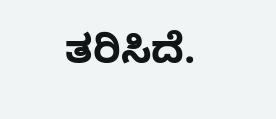ತರಿಸಿದೆ.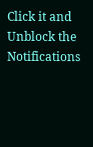Click it and Unblock the Notifications